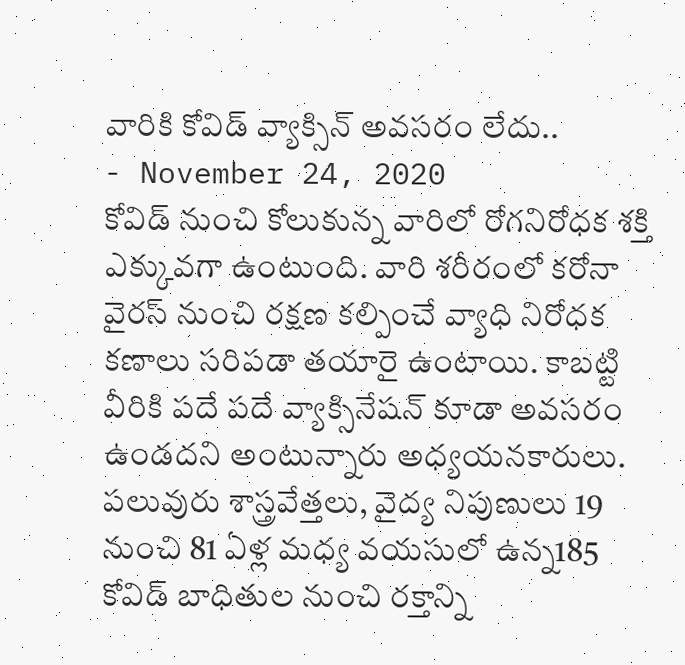వారికి కోవిడ్ వ్యాక్సిన్ అవసరం లేదు..
- November 24, 2020
కోవిడ్ నుంచి కోలుకున్న వారిలో రోగనిరోధక శక్తి ఎక్కువగా ఉంటుంది. వారి శరీరంలో కరోనా వైరస్ నుంచి రక్షణ కల్పించే వ్యాధి నిరోధక కణాలు సరిపడా తయారై ఉంటాయి. కాబట్టి వీరికి పదే పదే వ్యాక్సినేషన్ కూడా అవసరం ఉండదని అంటున్నారు అధ్యయనకారులు. పలువురు శాస్త్రవేత్తలు, వైద్య నిపుణులు 19 నుంచి 81 ఏళ్ల మధ్య వయసులో ఉన్న185 కోవిడ్ బాధితుల నుంచి రక్తాన్ని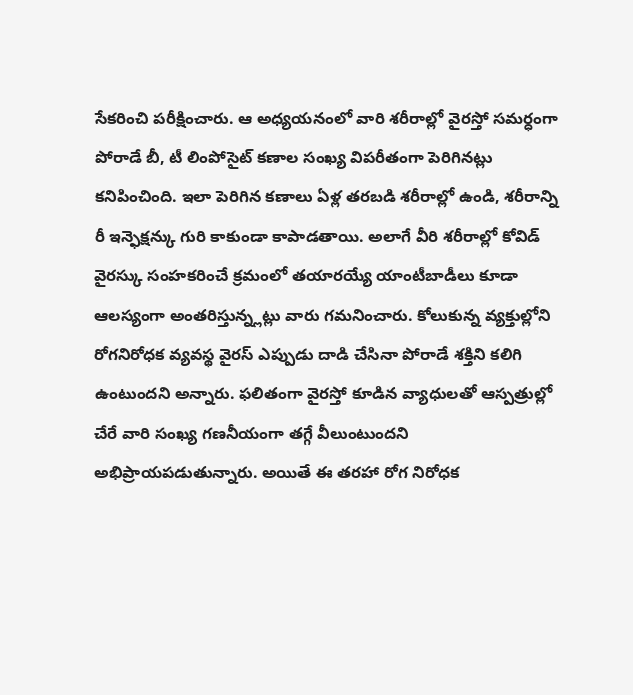సేకరించి పరీక్షించారు. ఆ అధ్యయనంలో వారి శరీరాల్లో వైరస్తో సమర్ధంగా పోరాడే బీ, టీ లింపోసైట్ కణాల సంఖ్య విపరీతంగా పెరిగినట్లు కనిపించింది. ఇలా పెరిగిన కణాలు ఏళ్ల తరబడి శరీరాల్లో ఉండి, శరీరాన్ని రీ ఇన్ఫెక్షన్కు గురి కాకుండా కాపాడతాయి. అలాగే వీరి శరీరాల్లో కోవిడ్ వైరస్కు సంహకరించే క్రమంలో తయారయ్యే యాంటీబాడీలు కూడా ఆలస్యంగా అంతరిస్తున్న్లట్లు వారు గమనించారు. కోలుకున్న వ్యక్తుల్లోని రోగనిరోధక వ్యవస్థ వైరస్ ఎప్పుడు దాడి చేసినా పోరాడే శక్తిని కలిగి ఉంటుందని అన్నారు. ఫలితంగా వైరస్తో కూడిన వ్యాధులతో ఆస్పత్రుల్లో చేరే వారి సంఖ్య గణనీయంగా తగ్గే వీలుంటుందని అభిప్రాయపడుతున్నారు. అయితే ఈ తరహా రోగ నిరోధక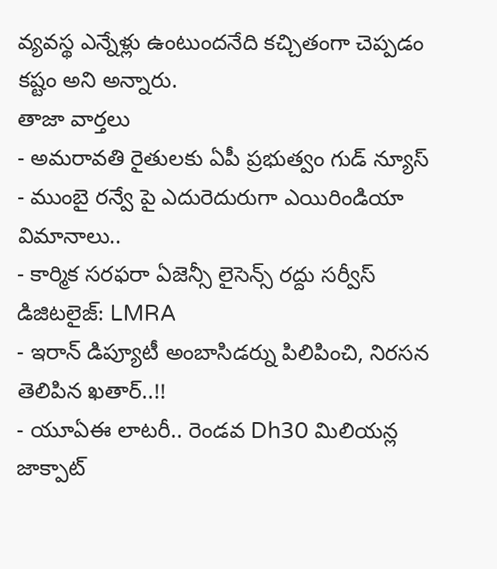వ్యవస్థ ఎన్నేళ్లు ఉంటుందనేది కచ్చితంగా చెప్పడం కష్టం అని అన్నారు.
తాజా వార్తలు
- అమరావతి రైతులకు ఏపీ ప్రభుత్వం గుడ్ న్యూస్
- ముంబై రన్వే పై ఎదురెదురుగా ఎయిరిండియా విమానాలు..
- కార్మిక సరఫరా ఏజెన్సీ లైసెన్స్ రద్దు సర్వీస్ డిజిటలైజ్: LMRA
- ఇరాన్ డిప్యూటీ అంబాసిడర్ను పిలిపించి, నిరసన తెలిపిన ఖతార్..!!
- యూఏఈ లాటరీ.. రెండవ Dh30 మిలియన్ల జాక్పాట్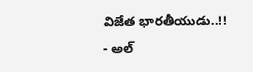విజేత భారతీయుడు..!!
- అల్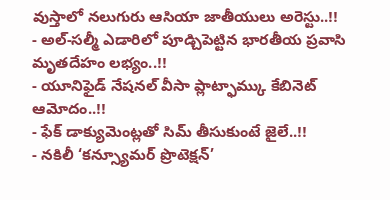వుస్తాలో నలుగురు ఆసియా జాతీయులు అరెస్టు..!!
- అల్-సల్మీ ఎడారిలో పూడ్చిపెట్టిన భారతీయ ప్రవాసి మృతదేహం లభ్యం..!!
- యూనిఫైడ్ నేషనల్ వీసా ప్లాట్ఫామ్కు కేబినెట్ ఆమోదం..!!
- ఫేక్ డాక్యుమెంట్లతో సిమ్ తీసుకుంటే జైలే..!!
- నకిలీ ‘కన్స్యూమర్ ప్రొటెక్షన్’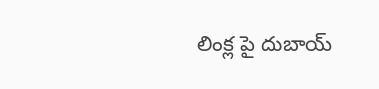లింక్ల పై దుబాయ్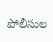పోలీసుల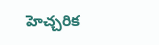హెచ్చరిక